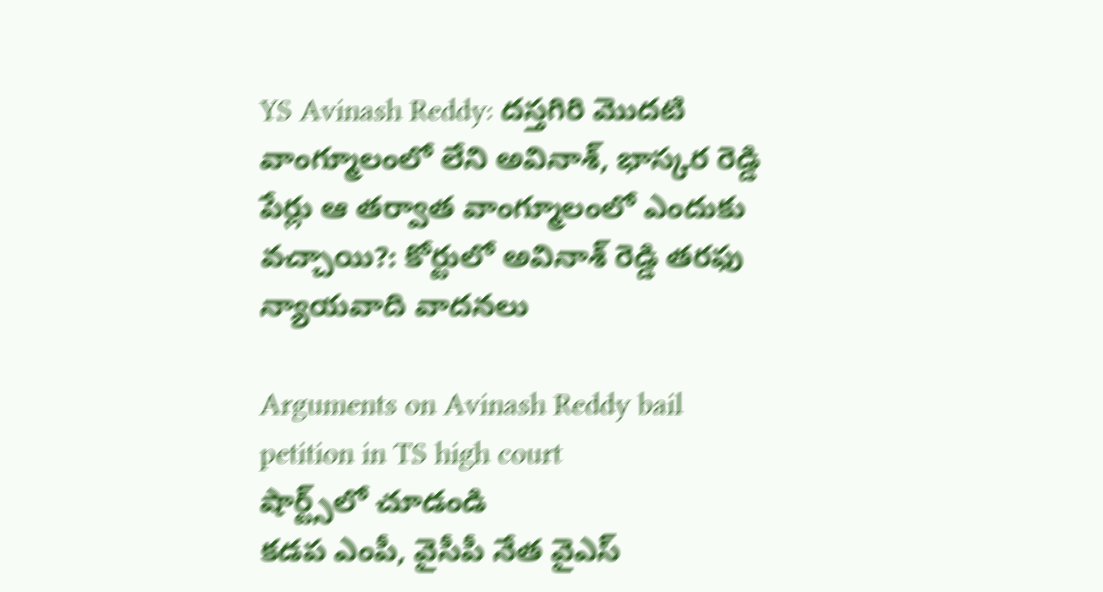YS Avinash Reddy: దస్తగిరి మొదటి వాంగ్మూలంలో లేని అవినాశ్, భాస్కర రెడ్డి పేర్లు ఆ తర్వాత వాంగ్మూలంలో ఎందుకు వచ్చాయి?: కోర్టులో అవినాశ్ రెడ్డి తరఫు న్యాయవాది వాదనలు

Arguments on Avinash Reddy bail petition in TS high court
షార్ట్స్‌లో చూడండి
కడప ఎంపీ, వైసీపీ నేత వైఎస్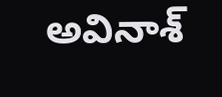అవినాశ్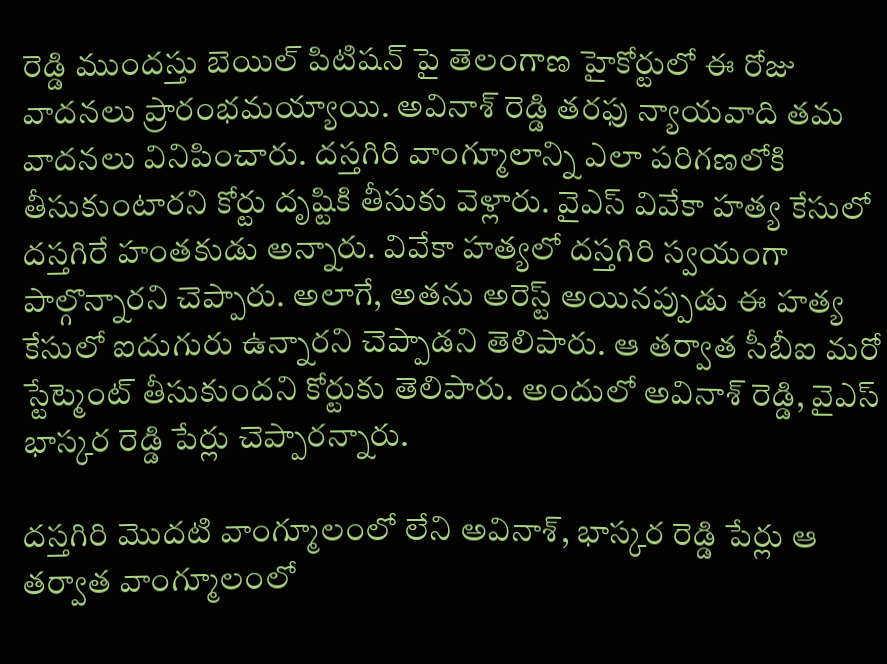రెడ్డి ముందస్తు బెయిల్ పిటిషన్ పై తెలంగాణ హైకోర్టులో ఈ రోజు వాదనలు ప్రారంభమయ్యాయి. అవినాశ్ రెడ్డి తరఫు న్యాయవాది తమ వాదనలు వినిపించారు. దస్తగిరి వాంగ్మూలాన్ని ఎలా పరిగణలోకి తీసుకుంటారని కోర్టు దృష్టికి తీసుకు వెళ్లారు. వైఎస్ వివేకా హత్య కేసులో దస్తగిరే హంతకుడు అన్నారు. వివేకా హత్యలో దస్తగిరి స్వయంగా పాల్గొన్నారని చెప్పారు. అలాగే, అతను అరెస్ట్ అయినప్పుడు ఈ హత్య కేసులో ఐదుగురు ఉన్నారని చెప్పాడని తెలిపారు. ఆ తర్వాత సీబీఐ మరో స్టేట్మెంట్ తీసుకుందని కోర్టుకు తెలిపారు. అందులో అవినాశ్ రెడ్డి, వైఎస్ భాస్కర రెడ్డి పేర్లు చెప్పారన్నారు.

దస్తగిరి మొదటి వాంగ్మూలంలో లేని అవినాశ్, భాస్కర రెడ్డి పేర్లు ఆ తర్వాత వాంగ్మూలంలో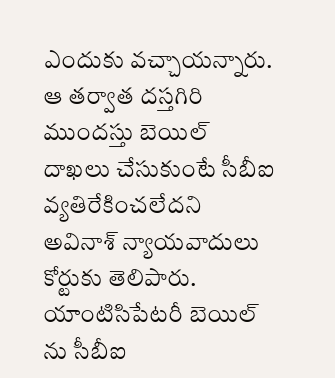ఎందుకు వచ్చాయన్నారు. ఆ తర్వాత దస్తగిరి ముందస్తు బెయిల్ దాఖలు చేసుకుంటే సీబీఐ వ్యతిరేకించలేదని అవినాశ్ న్యాయవాదులు కోర్టుకు తెలిపారు. యాంటిసిపేటరీ బెయిల్ ను సీబీఐ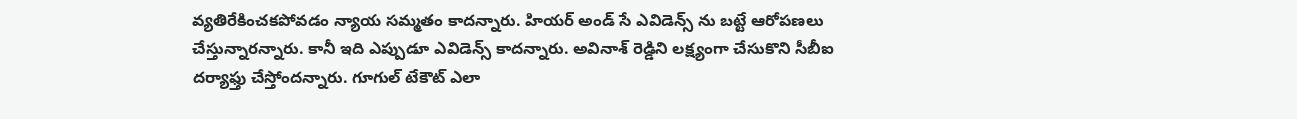వ్యతిరేకించకపోవడం న్యాయ సమ్మతం కాదన్నారు. హియర్ అండ్ సే ఎవిడెన్స్ ను బట్టే ఆరోపణలు చేస్తున్నారన్నారు. కానీ ఇది ఎప్పుడూ ఎవిడెన్స్ కాదన్నారు. అవినాశ్ రెడ్డిని లక్ష్యంగా చేసుకొని సీబీఐ దర్యాఫ్తు చేస్తోందన్నారు. గూగుల్ టేకౌట్ ఎలా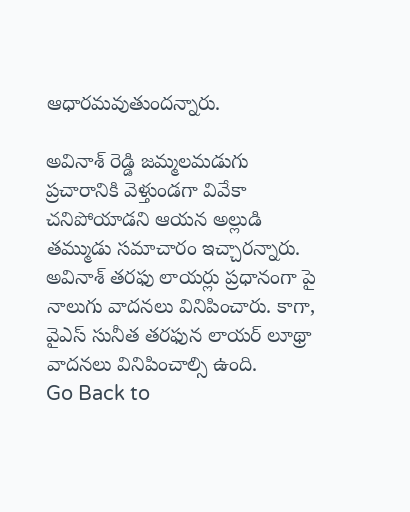ఆధారమవుతుందన్నారు.

అవినాశ్ రెడ్డి జమ్మలమడుగు ప్రచారానికి వెళ్తుండగా వివేకా చనిపోయాడని ఆయన అల్లుడి తమ్ముడు సమాచారం ఇచ్చారన్నారు. అవినాశ్ తరఫు లాయర్లు ప్రధానంగా పై నాలుగు వాదనలు వినిపించారు. కాగా, వైఎస్ సునీత తరఫున లాయర్ లూథ్రా వాదనలు వినిపించాల్సి ఉంది.
Go Back to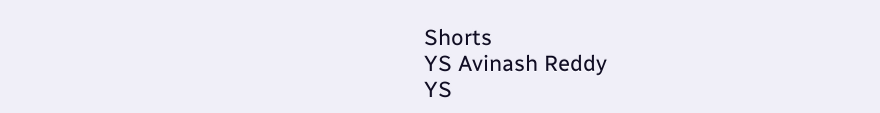Shorts
YS Avinash Reddy
YS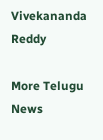Vivekananda Reddy

More Telugu News